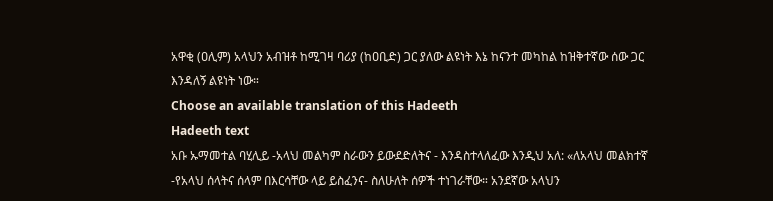አዋቂ (ዐሊም) አላህን አብዝቶ ከሚገዛ ባሪያ (ከዐቢድ) ጋር ያለው ልዩነት እኔ ከናንተ መካከል ከዝቅተኛው ሰው ጋር እንዳለኝ ልዩነት ነው።
Choose an available translation of this Hadeeth
Hadeeth text
አቡ ኡማመተል ባሂሊይ -አላህ መልካም ስራውን ይውደድለትና - እንዳስተላለፈው እንዲህ አለ: «ለአላህ መልክተኛ -የአላህ ሰላትና ሰላም በእርሳቸው ላይ ይስፈንና- ስለሁለት ሰዎች ተነገራቸው። አንደኛው አላህን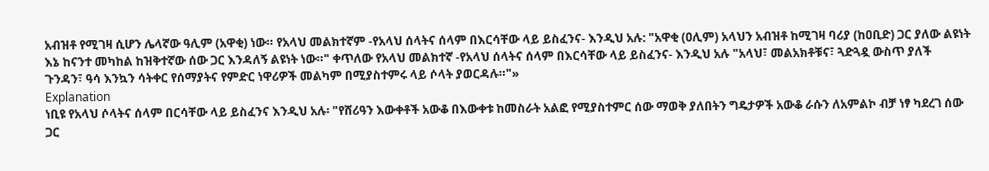አብዝቶ የሚገዛ ሲሆን ሌላኛው ዓሊም (አዋቂ) ነው። የአላህ መልክተኛም -የአላህ ሰላትና ሰላም በእርሳቸው ላይ ይስፈንና- እንዲህ አሉ: "አዋቂ (ዐሊም) አላህን አብዝቶ ከሚገዛ ባሪያ (ከዐቢድ) ጋር ያለው ልዩነት እኔ ከናንተ መካከል ከዝቅተኛው ሰው ጋር እንዳለኝ ልዩነት ነው።" ቀጥለው የአላህ መልክተኛ -የአላህ ሰላትና ሰላም በእርሳቸው ላይ ይስፈንና- እንዲህ አሉ "አላህ፣ መልአክቶቹና፣ ጓድጓዷ ውስጥ ያለች ጉንዳን፣ ዓሳ እንኳን ሳትቀር የሰማያትና የምድር ነዋሪዎች መልካም በሚያስተምሩ ላይ ሶላት ያወርዳሉ።"»
Explanation
ነቢዩ የአላህ ሶላትና ሰላም በርሳቸው ላይ ይስፈንና እንዲህ አሉ፡ "የሸሪዓን እውቀቶች አውቆ በእውቀቱ ከመስራት አልፎ የሚያስተምር ሰው ማወቅ ያለበትን ግዴታዎች አውቆ ራሱን ለአምልኮ ብቻ ነፃ ካደረገ ሰው ጋር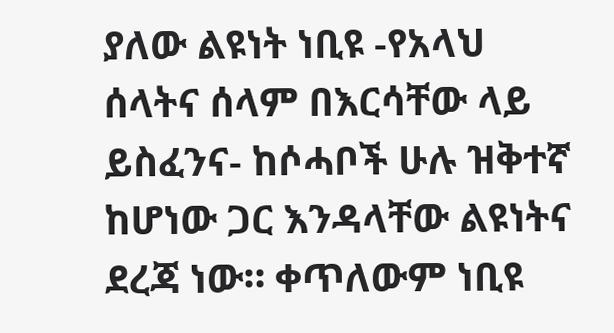ያለው ልዩነት ነቢዩ -የአላህ ሰላትና ሰላም በእርሳቸው ላይ ይስፈንና- ከሶሓቦች ሁሉ ዝቅተኛ ከሆነው ጋር እንዳላቸው ልዩነትና ደረጃ ነው። ቀጥለውም ነቢዩ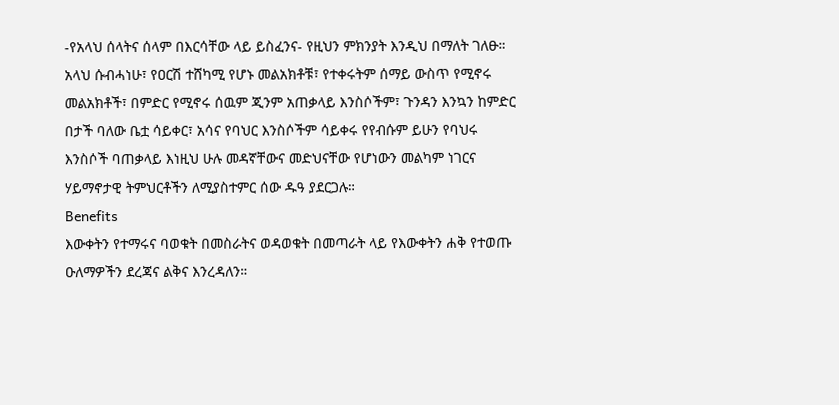-የአላህ ሰላትና ሰላም በእርሳቸው ላይ ይስፈንና- የዚህን ምክንያት እንዲህ በማለት ገለፁ። አላህ ሱብሓነሁ፣ የዐርሽ ተሸካሚ የሆኑ መልአክቶቹ፣ የተቀሩትም ሰማይ ውስጥ የሚኖሩ መልአክቶች፣ በምድር የሚኖሩ ሰዉም ጂንም አጠቃላይ እንስሶችም፣ ጉንዳን እንኳን ከምድር በታች ባለው ቤቷ ሳይቀር፣ አሳና የባህር እንስሶችም ሳይቀሩ የየብሱም ይሁን የባህሩ እንስሶች ባጠቃላይ እነዚህ ሁሉ መዳኛቸውና መድህናቸው የሆነውን መልካም ነገርና ሃይማኖታዊ ትምህርቶችን ለሚያስተምር ሰው ዱዓ ያደርጋሉ።
Benefits
እውቀትን የተማሩና ባወቁት በመስራትና ወዳወቁት በመጣራት ላይ የእውቀትን ሐቅ የተወጡ ዑለማዎችን ደረጃና ልቅና እንረዳለን።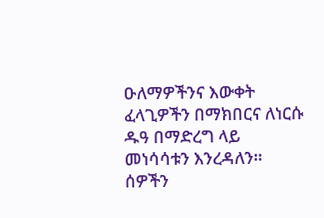ዑለማዎችንና እውቀት ፈላጊዎችን በማክበርና ለነርሱ ዱዓ በማድረግ ላይ መነሳሳቱን እንረዳለን።
ሰዎችን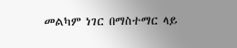መልካም ነገር በማስተማር ላይ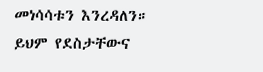መነሳሳቱን እንረዳለን። ይህም የደስታቸውና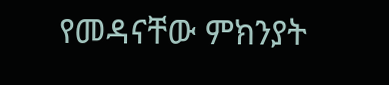የመዳናቸው ምክንያት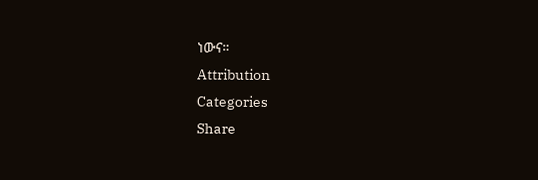ነውና።
Attribution
Categories
Share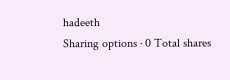hadeeth
Sharing options · 0 Total shares